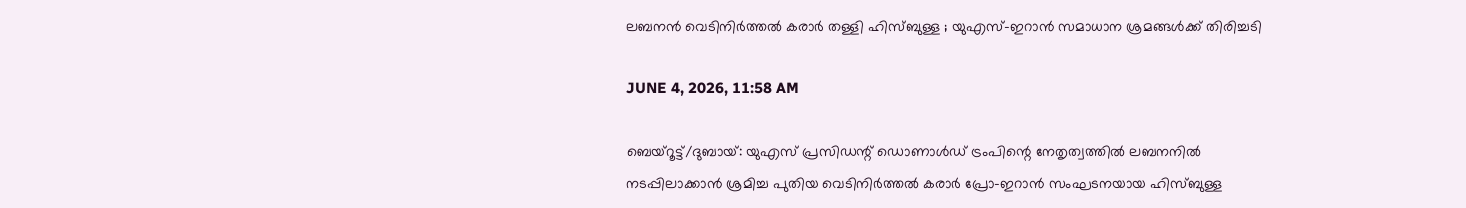ലബനന്‍ വെടിനിര്‍ത്തല്‍ കരാര്‍ തള്ളി ഹിസ്ബുള്ള ; യുഎസ്-ഇറാന്‍ സമാധാന ശ്രമങ്ങള്‍ക്ക് തിരിച്ചടി

JUNE 4, 2026, 11:58 AM

ബെയ്‌റൂട്ട്/ദുബായ്: യുഎസ് പ്രസിഡന്റ് ഡൊണാള്‍ഡ് ട്രംപിന്റെ നേതൃത്വത്തില്‍ ലബനനില്‍ നടപ്പിലാക്കാന്‍ ശ്രമിച്ച പുതിയ വെടിനിര്‍ത്തല്‍ കരാര്‍ പ്രോ-ഇറാന്‍ സംഘടനയായ ഹിസ്ബുള്ള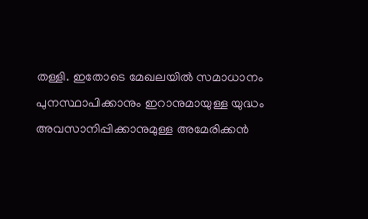തള്ളി. ഇതോടെ മേഖലയില്‍ സമാധാനം പുനസ്ഥാപിക്കാനും ഇറാനുമായുള്ള യുദ്ധം അവസാനിപ്പിക്കാനുമുള്ള അമേരിക്കന്‍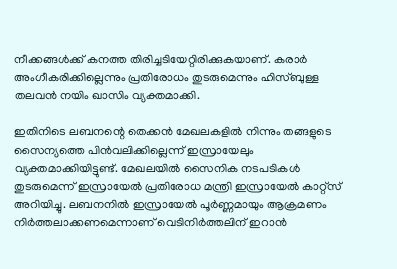നീക്കങ്ങള്‍ക്ക് കനത്ത തിരിച്ചടിയേറ്റിരിക്കുകയാണ്. കരാര്‍ അംഗീകരിക്കില്ലെന്നും പ്രതിരോധം തുടരുമെന്നും ഹിസ്ബുള്ള തലവന്‍ നയിം ഖാസിം വ്യക്തമാക്കി.

ഇതിനിടെ ലബനന്റെ തെക്കന്‍ മേഖലകളില്‍ നിന്നും തങ്ങളുടെ സൈന്യത്തെ പിന്‍വലിക്കില്ലെന്ന് ഇസ്രായേലും വ്യക്തമാക്കിയിട്ടുണ്ട്. മേഖലയില്‍ സൈനിക നടപടികള്‍ തുടരുമെന്ന് ഇസ്രായേല്‍ പ്രതിരോധ മന്ത്രി ഇസ്രായേല്‍ കാറ്റ്‌സ് അറിയിച്ചു. ലബനനില്‍ ഇസ്രായേല്‍ പൂര്‍ണ്ണമായും ആക്രമണം നിര്‍ത്തലാക്കണമെന്നാണ് വെടിനിര്‍ത്തലിന് ഇറാന്‍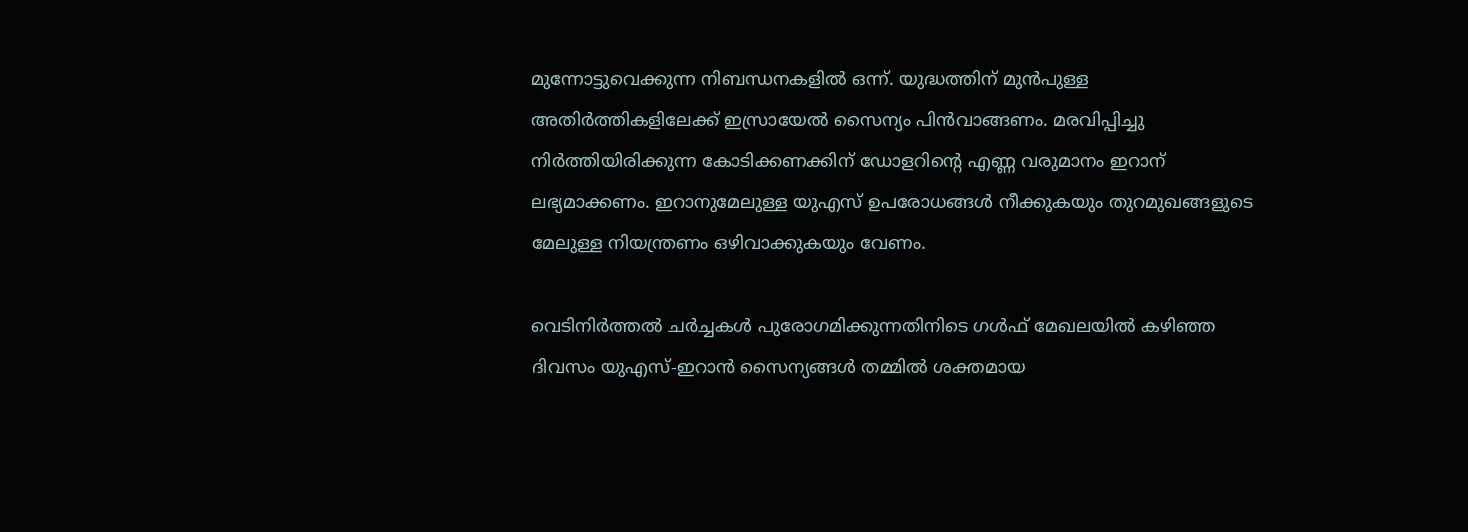മുന്നോട്ടുവെക്കുന്ന നിബന്ധനകളില്‍ ഒന്ന്. യുദ്ധത്തിന് മുന്‍പുള്ള അതിര്‍ത്തികളിലേക്ക് ഇസ്രായേല്‍ സൈന്യം പിന്‍വാങ്ങണം. മരവിപ്പിച്ചു നിര്‍ത്തിയിരിക്കുന്ന കോടിക്കണക്കിന് ഡോളറിന്റെ എണ്ണ വരുമാനം ഇറാന് ലഭ്യമാക്കണം. ഇറാനുമേലുള്ള യുഎസ് ഉപരോധങ്ങള്‍ നീക്കുകയും തുറമുഖങ്ങളുടെ മേലുള്ള നിയന്ത്രണം ഒഴിവാക്കുകയും വേണം.

വെടിനിര്‍ത്തല്‍ ചര്‍ച്ചകള്‍ പുരോഗമിക്കുന്നതിനിടെ ഗള്‍ഫ് മേഖലയില്‍ കഴിഞ്ഞ ദിവസം യുഎസ്-ഇറാന്‍ സൈന്യങ്ങള്‍ തമ്മില്‍ ശക്തമായ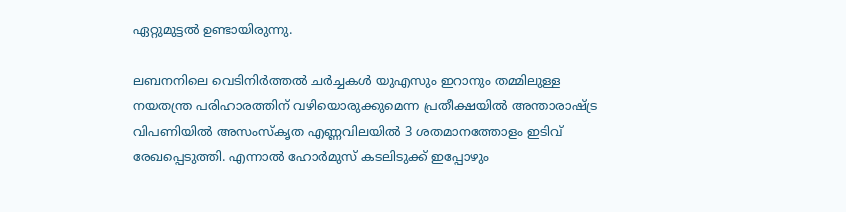ഏറ്റുമുട്ടല്‍ ഉണ്ടായിരുന്നു.

ലബനനിലെ വെടിനിര്‍ത്തല്‍ ചര്‍ച്ചകള്‍ യുഎസും ഇറാനും തമ്മിലുള്ള നയതന്ത്ര പരിഹാരത്തിന് വഴിയൊരുക്കുമെന്ന പ്രതീക്ഷയില്‍ അന്താരാഷ്ട്ര വിപണിയില്‍ അസംസ്‌കൃത എണ്ണവിലയില്‍ 3 ശതമാനത്തോളം ഇടിവ് രേഖപ്പെടുത്തി. എന്നാല്‍ ഹോര്‍മുസ് കടലിടുക്ക് ഇപ്പോഴും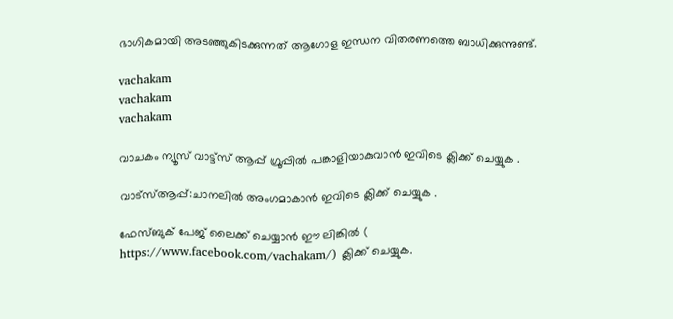ഭാഗികമായി അടഞ്ഞുകിടക്കുന്നത് ആഗോള ഇന്ധന വിതരണത്തെ ബാധിക്കുന്നുണ്ട്.

vachakam
vachakam
vachakam

വാചകം ന്യൂസ് വാട്ട്സ് ആപ്പ് ഗ്രൂപ്പിൽ പങ്കാളിയാകുവാൻ ഇവിടെ ക്ലിക്ക് ചെയ്യുക .

വാട്സ്ആപ്പ്:ചാനലിൽ അംഗമാകാൻ ഇവിടെ ക്ലിക്ക് ചെയ്യുക .

ഫേസ്ബുക് പേജ് ലൈക്ക് ചെയ്യാൻ ഈ ലിങ്കിൽ (
https://www.facebook.com/vachakam/) ക്ലിക്ക് ചെയ്യുക.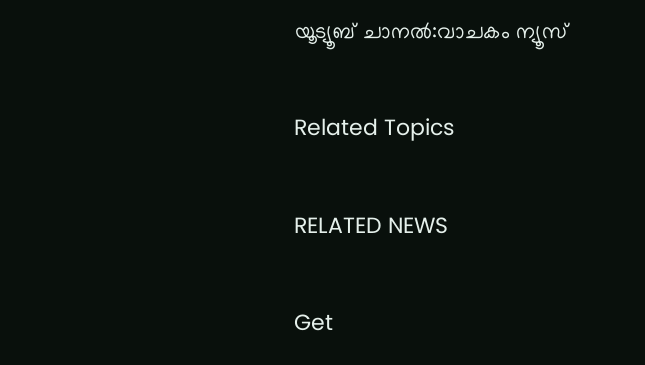യൂട്യൂബ് ചാനൽ:വാചകം ന്യൂസ്

Related Topics

RELATED NEWS

Get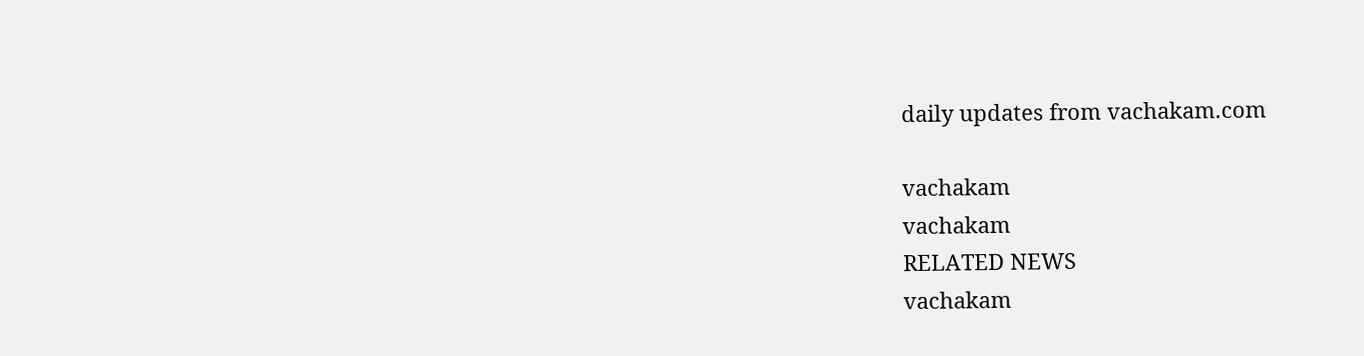daily updates from vachakam.com

vachakam
vachakam
RELATED NEWS
vachakam